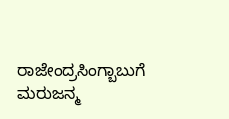ರಾಜೇಂದ್ರಸಿಂಗ್ಬಾಬುಗೆ ಮರುಜನ್ಮ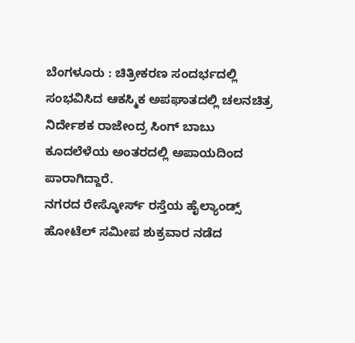ಬೆಂಗಳೂರು : ಚಿತ್ರೀಕರಣ ಸಂದರ್ಭದಲ್ಲಿ ಸಂಭವಿಸಿದ ಆಕಸ್ಮಿಕ ಅಪಘಾತದಲ್ಲಿ ಚಲನಚಿತ್ರ ನಿರ್ದೇಶಕ ರಾಜೇಂದ್ರ ಸಿಂಗ್ ಬಾಬು ಕೂದಲೆಳೆಯ ಅಂತರದಲ್ಲಿ ಅಪಾಯದಿಂದ ಪಾರಾಗಿದ್ದಾರೆ.
ನಗರದ ರೇಸ್ಕೋರ್ಸ್ ರಸ್ತೆಯ ಹೈಲ್ಯಾಂಡ್ಸ್ ಹೋಟೆಲ್ ಸಮೀಪ ಶುಕ್ರವಾರ ನಡೆದ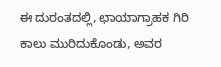ಈ ದುರಂತದಲ್ಲಿ, ಛಾಯಾಗ್ರಾಹಕ ಗಿರಿ ಕಾಲು ಮುರಿದುಕೊಂಡು, ಅವರ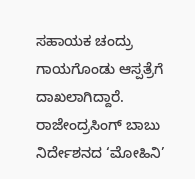ಸಹಾಯಕ ಚಂದ್ರು ಗಾಯಗೊಂಡು ಆಸ್ಪತ್ರೆಗೆ ದಾಖಲಾಗಿದ್ದಾರೆ.
ರಾಜೇಂದ್ರಸಿಂಗ್ ಬಾಬು ನಿರ್ದೇಶನದ ‘ಮೋಹಿನಿ’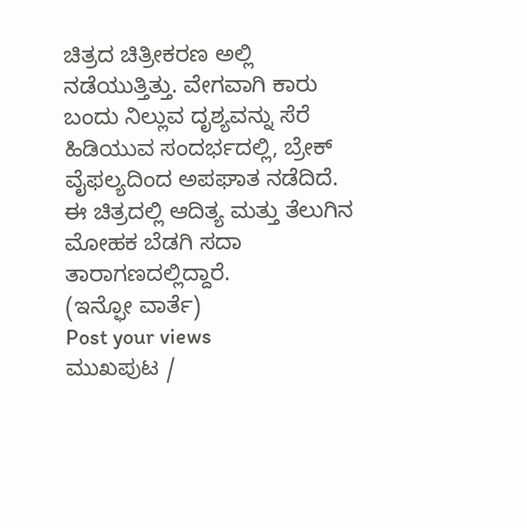ಚಿತ್ರದ ಚಿತ್ರೀಕರಣ ಅಲ್ಲಿ ನಡೆಯುತ್ತಿತ್ತು. ವೇಗವಾಗಿ ಕಾರು ಬಂದು ನಿಲ್ಲುವ ದೃಶ್ಯವನ್ನು ಸೆರೆ ಹಿಡಿಯುವ ಸಂದರ್ಭದಲ್ಲಿ, ಬ್ರೇಕ್ ವೈಫಲ್ಯದಿಂದ ಅಪಘಾತ ನಡೆದಿದೆ.
ಈ ಚಿತ್ರದಲ್ಲಿ ಆದಿತ್ಯ ಮತ್ತು ತೆಲುಗಿನ ಮೋಹಕ ಬೆಡಗಿ ಸದಾ ತಾರಾಗಣದಲ್ಲಿದ್ದಾರೆ.
(ಇನ್ಫೋ ವಾರ್ತೆ)
Post your views
ಮುಖಪುಟ /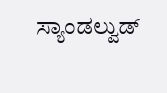ಸ್ಯಾಂಡಲ್ವುಡ್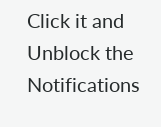Click it and Unblock the Notifications